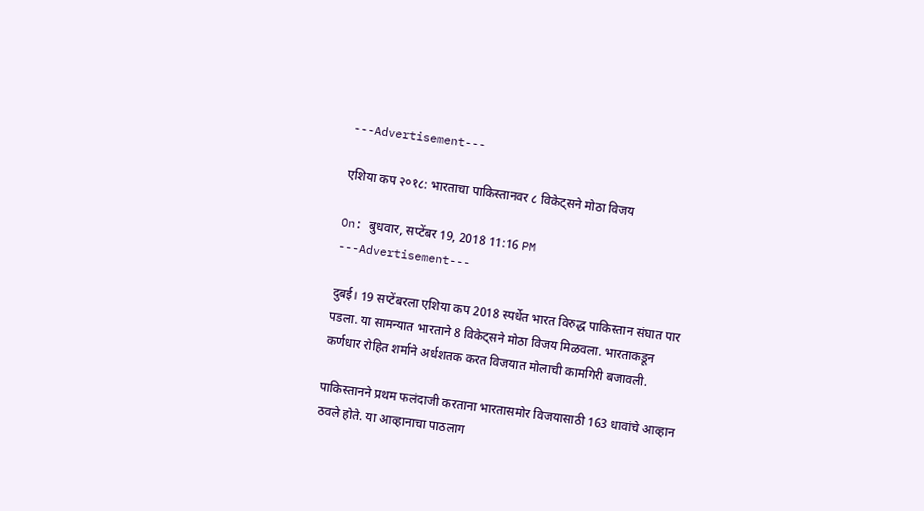---Advertisement---

एशिया कप २०१८: भारताचा पाकिस्तानवर ८ विकेट्सने मोठा विजय

On: बुधवार, सप्टेंबर 19, 2018 11:16 PM
---Advertisement---

दुबई। 19 सप्टेंबरला एशिया कप 2018 स्पर्धेत भारत विरुद्ध पाकिस्तान संघात पार पडला. या सामन्यात भारताने 8 विकेट्सने मोठा विजय मिळवला. भारताकडून कर्णधार रोहित शर्माने अर्धशतक करत विजयात मोलाची कामगिरी बजावली.

पाकिस्तानने प्रथम फलंदाजी करताना भारतासमोर विजयासाठी 163 धावांचे आव्हान ठवले होते. या आव्हानाचा पाठलाग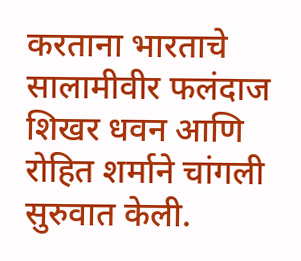करताना भारताचे सालामीवीर फलंदाज शिखर धवन आणि रोहित शर्माने चांगली सुरुवात केली.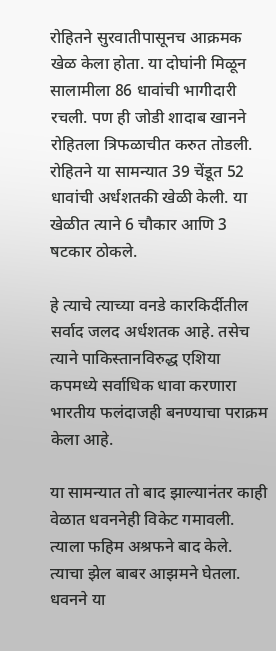रोहितने सुरवातीपासूनच आक्रमक खेळ केला होता. या दोघांनी मिळून सालामीला 86 धावांची भागीदारी रचली. पण ही जोडी शादाब खानने रोहितला त्रिफळाचीत करुत तोडली. रोहितने या सामन्यात 39 चेंडूत 52 धावांची अर्धशतकी खेळी केली. या खेळीत त्याने 6 चौकार आणि 3 षटकार ठोकले.

हे त्याचे त्याच्या वनडे कारकिर्दीतील सर्वाद जलद अर्धशतक आहे. तसेच त्याने पाकिस्तानविरुद्ध एशिया कपमध्ये सर्वाधिक धावा करणारा भारतीय फलंदाजही बनण्याचा पराक्रम केला आहे.

या सामन्यात तो बाद झाल्यानंतर काही वेळात धवननेही विकेट गमावली. त्याला फहिम अश्रफने बाद केले. त्याचा झेल बाबर आझमने घेतला. धवनने या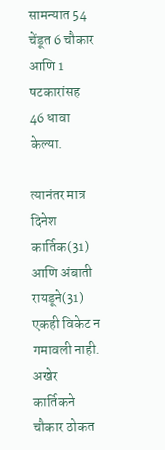सामन्यात 54 चेंडूत 6 चौकार आणि 1 षटकारांसह 46 धावा केल्या.

त्यानंतर मात्र दिनेश कार्तिक(31) आणि अंबाती रायडूने(31) एकही विकेट न गमावली नाही. अखेर कार्तिकने चौकार ठोकत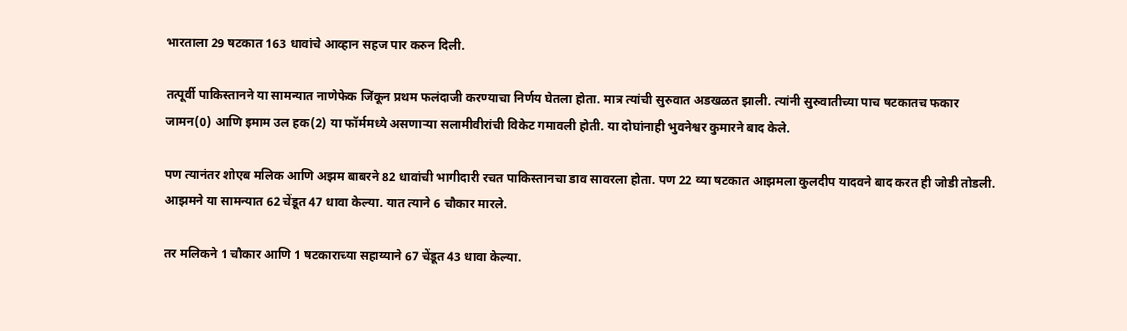भारताला 29 षटकात 163 धावांचे आव्हान सहज पार करुन दिली.

तत्पूर्वी पाकिस्तानने या सामन्यात नाणेफेक जिंकून प्रथम फलंदाजी करण्याचा निर्णय घेतला होता. मात्र त्यांची सुरुवात अडखळत झाली. त्यांनी सुरुवातीच्या पाच षटकातच फकार जामन(0) आणि इमाम उल हक(2) या फॉर्ममध्ये असणाऱ्या सलामीवीरांची विकेट गमावली होती. या दोघांनाही भुवनेश्वर कुमारने बाद केले.

पण त्यानंतर शोएब मलिक आणि अझम बाबरने 82 धावांची भागीदारी रचत पाकिस्तानचा डाव सावरला होता. पण 22 व्या षटकात आझमला कुलदीप यादवने बाद करत ही जोडी तोडली. आझमने या सामन्यात 62 चेंडूत 47 धावा केल्या. यात त्याने 6 चौकार मारले.

तर मलिकने 1 चौकार आणि 1 षटकाराच्या सहाय्याने 67 चेंडूत 43 धावा केल्या.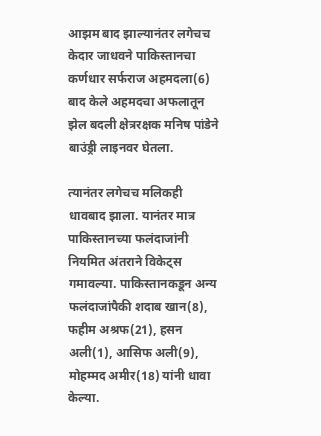आझम बाद झाल्यानंतर लगेचच केदार जाधवने पाकिस्तानचा कर्णधार सर्फराज अहमदला(6) बाद केले अहमदचा अफलातून झेल बदली क्षेत्ररक्षक मनिष पांडेने बाउंड्री लाइनवर घेतला.

त्यानंतर लगेचच मलिकही धावबाद झाला. यानंतर मात्र पाकिस्तानच्या फलंदाजांनी नियमित अंतराने विकेट्स गमावल्या. पाकिस्तानकडून अन्य फलंदाजांपैकी शदाब खान(8), फहीम अश्रफ(21), हसन अली(1), आसिफ अली(9), मोहम्मद अमीर(18) यांनी धावा केल्या.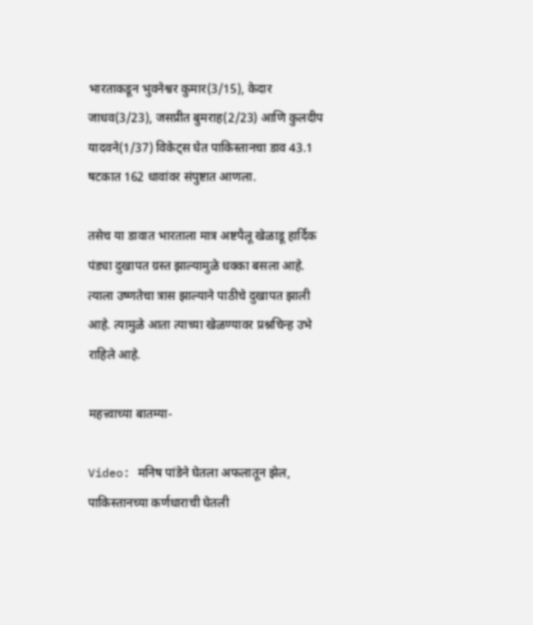भारताकडून भुवनेश्वर कुमार(3/15), केदार जाधव(3/23), जसप्रीत बुमराह(2/23) आणि कुलदीप यादवने(1/37) विकेट्स घेत पाकिस्तानचा डाव 43.1 षटकात 162 धावांवर संपुष्टात आणला.

तसेच या डावात भारताला मात्र अष्टपैलू खेळाडू हार्दिक पंड्या दुखापत ग्रस्त झाल्यामुळे धक्का बसला आहे. त्याला उष्णतेचा त्रास झाल्याने पाठीचे दुखापत झाली आहे. त्यामुळे आता त्याच्या खेळण्यावर प्रश्नचिन्ह उभे राहिले आहे.

महत्त्वाच्या बातम्या-

Video: मनिष पांडेने घेतला अफलातून झेल, पाकिस्तानच्या कर्णधाराची घेतली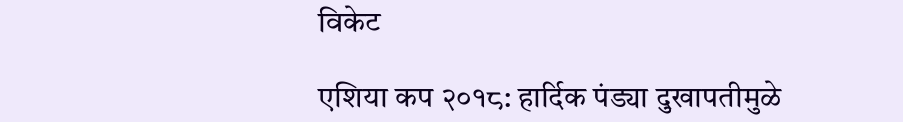विकेट

एशिया कप २०१८: हार्दिक पंड्या दुखापतीमुळे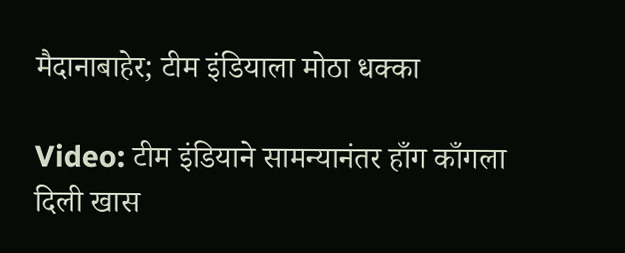मैदानाबाहेर; टीम इंडियाला मोठा धक्का

Video: टीम इंडियाने सामन्यानंतर हाँग काँगला दिली खास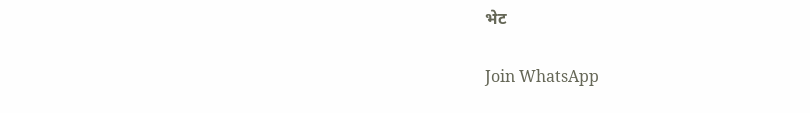भेट

Join WhatsApp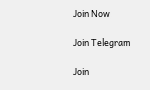Join Now

Join Telegram

Join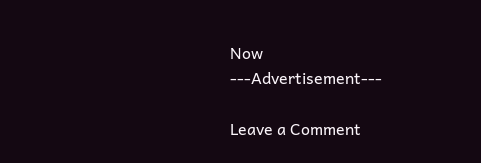Now
---Advertisement---

Leave a Comment